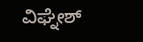ವಿಘ್ನೇಶ್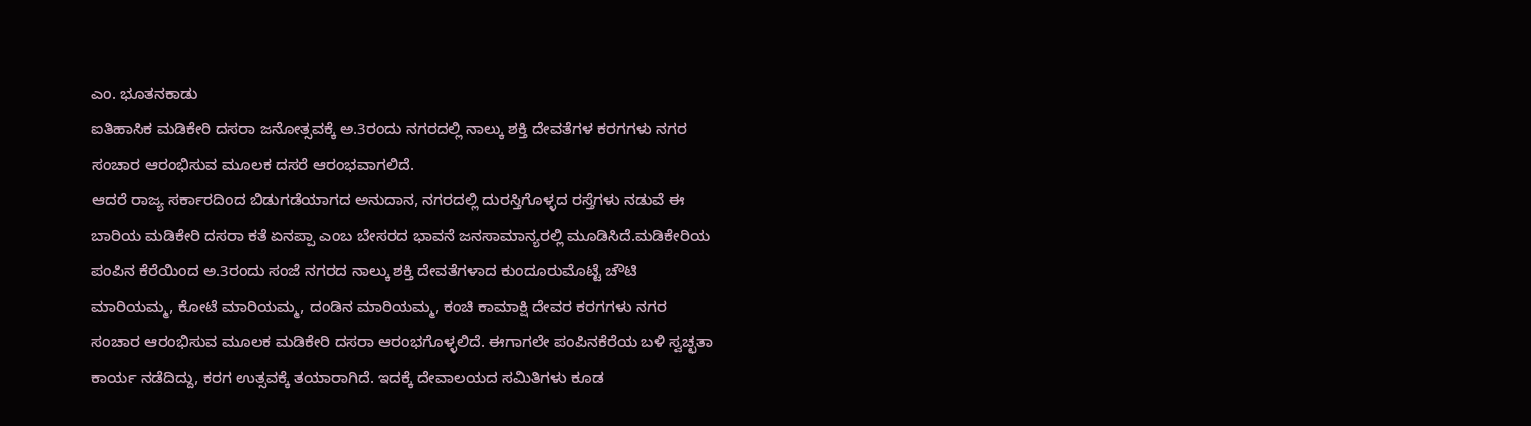ಎಂ. ಭೂತನಕಾಡು
ಐತಿಹಾಸಿಕ ಮಡಿಕೇರಿ ದಸರಾ ಜನೋತ್ಸವಕ್ಕೆ ಅ.3ರಂದು ನಗರದಲ್ಲಿ ನಾಲ್ಕು ಶಕ್ತಿ ದೇವತೆಗಳ ಕರಗಗಳು ನಗರ ಸಂಚಾರ ಆರಂಭಿಸುವ ಮೂಲಕ ದಸರೆ ಆರಂಭವಾಗಲಿದೆ.
ಆದರೆ ರಾಜ್ಯ ಸರ್ಕಾರದಿಂದ ಬಿಡುಗಡೆಯಾಗದ ಅನುದಾನ, ನಗರದಲ್ಲಿ ದುರಸ್ತಿಗೊಳ್ಳದ ರಸ್ತೆಗಳು ನಡುವೆ ಈ ಬಾರಿಯ ಮಡಿಕೇರಿ ದಸರಾ ಕತೆ ಏನಪ್ಪಾ ಎಂಬ ಬೇಸರದ ಭಾವನೆ ಜನಸಾಮಾನ್ಯರಲ್ಲಿ ಮೂಡಿಸಿದೆ.ಮಡಿಕೇರಿಯ ಪಂಪಿನ ಕೆರೆಯಿಂದ ಅ.3ರಂದು ಸಂಜೆ ನಗರದ ನಾಲ್ಕು ಶಕ್ತಿ ದೇವತೆಗಳಾದ ಕುಂದೂರುಮೊಟ್ಟೆ ಚೌಟಿ ಮಾರಿಯಮ್ಮ, ಕೋಟೆ ಮಾರಿಯಮ್ಮ, ದಂಡಿನ ಮಾರಿಯಮ್ಮ, ಕಂಚಿ ಕಾಮಾಕ್ಷಿ ದೇವರ ಕರಗಗಳು ನಗರ ಸಂಚಾರ ಆರಂಭಿಸುವ ಮೂಲಕ ಮಡಿಕೇರಿ ದಸರಾ ಆರಂಭಗೊಳ್ಳಲಿದೆ. ಈಗಾಗಲೇ ಪಂಪಿನಕೆರೆಯ ಬಳಿ ಸ್ವಚ್ಛತಾ ಕಾರ್ಯ ನಡೆದಿದ್ದು, ಕರಗ ಉತ್ಸವಕ್ಕೆ ತಯಾರಾಗಿದೆ. ಇದಕ್ಕೆ ದೇವಾಲಯದ ಸಮಿತಿಗಳು ಕೂಡ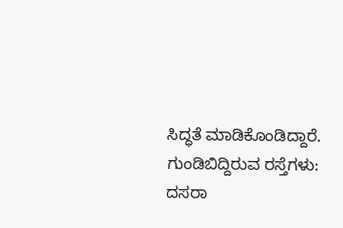ಸಿದ್ಧತೆ ಮಾಡಿಕೊಂಡಿದ್ದಾರೆ.
ಗುಂಡಿಬಿದ್ದಿರುವ ರಸ್ತೆಗಳು: ದಸರಾ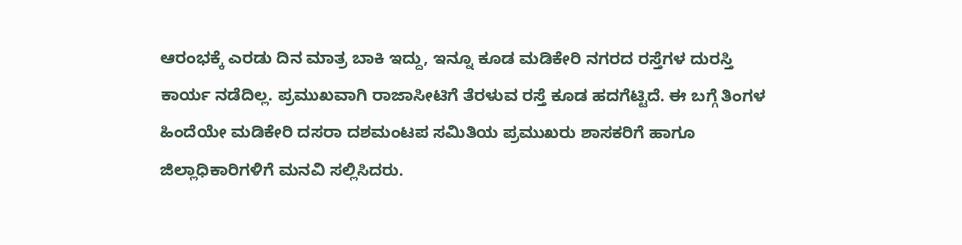ಆರಂಭಕ್ಕೆ ಎರಡು ದಿನ ಮಾತ್ರ ಬಾಕಿ ಇದ್ದು, ಇನ್ನೂ ಕೂಡ ಮಡಿಕೇರಿ ನಗರದ ರಸ್ತೆಗಳ ದುರಸ್ತಿ ಕಾರ್ಯ ನಡೆದಿಲ್ಲ. ಪ್ರಮುಖವಾಗಿ ರಾಜಾಸೀಟಿಗೆ ತೆರಳುವ ರಸ್ತೆ ಕೂಡ ಹದಗೆಟ್ಟಿದೆ. ಈ ಬಗ್ಗೆ ತಿಂಗಳ ಹಿಂದೆಯೇ ಮಡಿಕೇರಿ ದಸರಾ ದಶಮಂಟಪ ಸಮಿತಿಯ ಪ್ರಮುಖರು ಶಾಸಕರಿಗೆ ಹಾಗೂ ಜಿಲ್ಲಾಧಿಕಾರಿಗಳಿಗೆ ಮನವಿ ಸಲ್ಲಿಸಿದರು.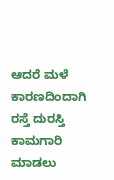ಆದರೆ ಮಳೆ ಕಾರಣದಿಂದಾಗಿ ರಸ್ತೆ ದುರಸ್ತಿ ಕಾಮಗಾರಿ ಮಾಡಲು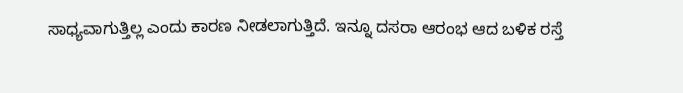ಸಾಧ್ಯವಾಗುತ್ತಿಲ್ಲ ಎಂದು ಕಾರಣ ನೀಡಲಾಗುತ್ತಿದೆ. ಇನ್ನೂ ದಸರಾ ಆರಂಭ ಆದ ಬಳಿಕ ರಸ್ತೆ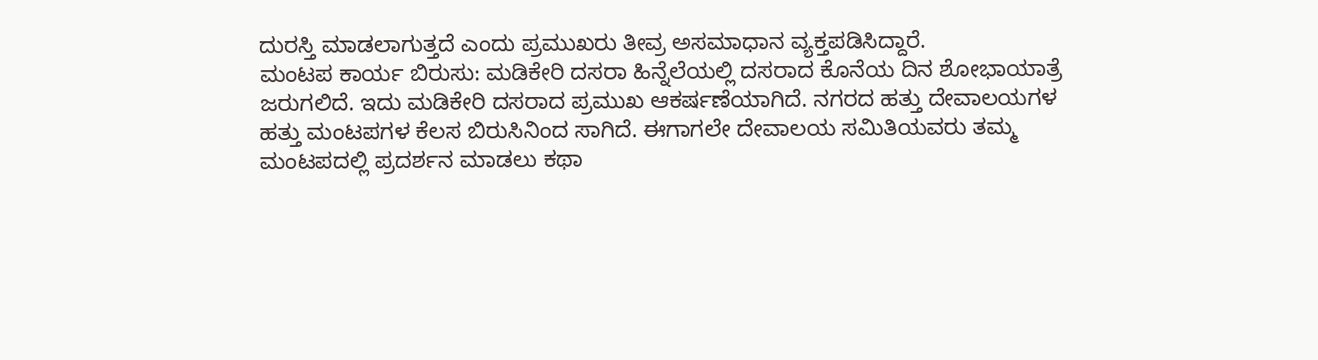ದುರಸ್ತಿ ಮಾಡಲಾಗುತ್ತದೆ ಎಂದು ಪ್ರಮುಖರು ತೀವ್ರ ಅಸಮಾಧಾನ ವ್ಯಕ್ತಪಡಿಸಿದ್ದಾರೆ.
ಮಂಟಪ ಕಾರ್ಯ ಬಿರುಸು: ಮಡಿಕೇರಿ ದಸರಾ ಹಿನ್ನೆಲೆಯಲ್ಲಿ ದಸರಾದ ಕೊನೆಯ ದಿನ ಶೋಭಾಯಾತ್ರೆ ಜರುಗಲಿದೆ. ಇದು ಮಡಿಕೇರಿ ದಸರಾದ ಪ್ರಮುಖ ಆಕರ್ಷಣೆಯಾಗಿದೆ. ನಗರದ ಹತ್ತು ದೇವಾಲಯಗಳ ಹತ್ತು ಮಂಟಪಗಳ ಕೆಲಸ ಬಿರುಸಿನಿಂದ ಸಾಗಿದೆ. ಈಗಾಗಲೇ ದೇವಾಲಯ ಸಮಿತಿಯವರು ತಮ್ಮ ಮಂಟಪದಲ್ಲಿ ಪ್ರದರ್ಶನ ಮಾಡಲು ಕಥಾ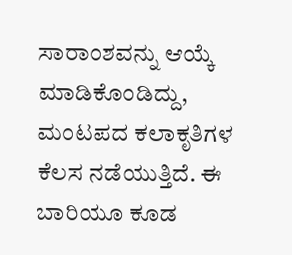ಸಾರಾಂಶವನ್ನು ಆಯ್ಕೆ ಮಾಡಿಕೊಂಡಿದ್ದು, ಮಂಟಪದ ಕಲಾಕೃತಿಗಳ ಕೆಲಸ ನಡೆಯುತ್ತಿದೆ. ಈ ಬಾರಿಯೂ ಕೂಡ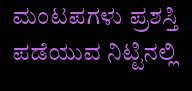ಮಂಟಪಗಳು ಪ್ರಶಸ್ತಿ ಪಡೆಯುವ ನಿಟ್ಟಿನಲ್ಲಿ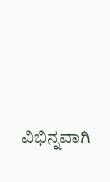ವಿಭಿನ್ನವಾಗಿ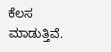ಕೆಲಸ ಮಾಡುತ್ತಿವೆ.